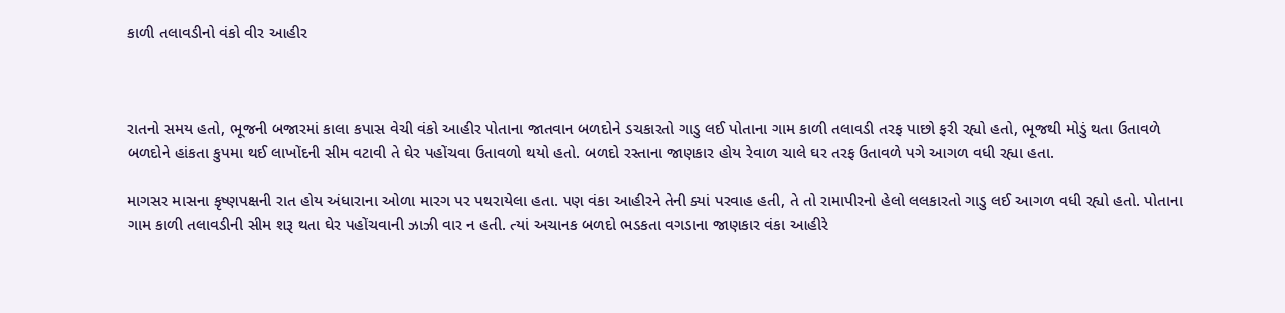કાળી તલાવડીનો વંકો વીર આહીર



રાતનો સમય હતો, ભૂજની બજારમાં કાલા કપાસ વેચી વંકો આહીર પોતાના જાતવાન બળદોને ડચકારતો ગાડુ લઈ પોતાના ગામ કાળી તલાવડી તરફ પાછો ફરી રહ્યો હતો, ભૂજથી મોડું થતા ઉતાવળે બળદોને હાંકતા કુપમા થઈ લાખોંદની સીમ વટાવી તે ઘેર પહોંચવા ઉતાવળો થયો હતો. બળદો રસ્તાના જાણકાર હોય રેવાળ ચાલે ઘર તરફ ઉતાવળે પગે આગળ વધી રહ્યા હતા.

માગસર માસના કૃષ્ણપક્ષની રાત હોય અંધારાના ઓળા મારગ પર પથરાયેલા હતા. પણ વંકા આહીરને તેની ક્યાં પરવાહ હતી, તે તો રામાપીરનો હેલો લલકારતો ગાડુ લઈ આગળ વધી રહ્યો હતો. પોતાના ગામ કાળી તલાવડીની સીમ શરૂ થતા ઘેર પહોંચવાની ઝાઝી વાર ન હતી. ત્યાં અચાનક બળદો ભડકતા વગડાના જાણકાર વંકા આહીરે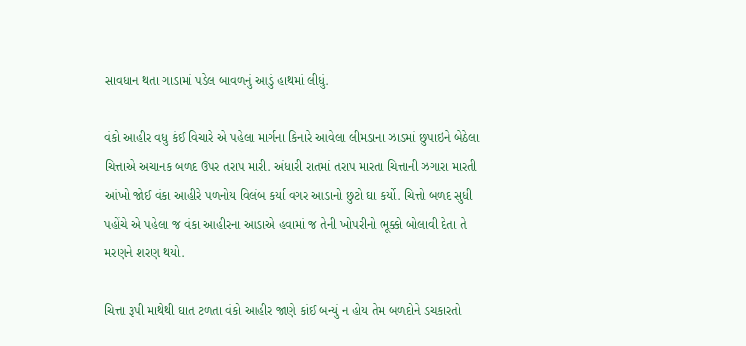સાવધાન થતા ગાડામાં પડેલ બાવળનું આડું હાથમાં લીધું.

વંકો આહીર વધુ કંઈ વિચારે એ પહેલા માર્ગના કિનારે આવેલા લીમડાના ઝાડમાં છુપાઇને બેઠેલા ચિત્તાએ અચાનક બળદ ઉપર તરાપ મારી. અંધારી રાતમાં તરાપ મારતા ચિત્તાની ઝગારા મારતી આંખો જોઈ વંકા આહીરે પળનોય વિલંબ કર્યા વગર આડાનો છુટો ઘા કર્યો. ચિત્તો બળદ સુધી પહોંચે એ પહેલા જ વંકા આહીરના આડાએ હવામાં જ તેની ખોપરીનો ભૂક્કો બોલાવી દેતા તે મરણને શરણ થયો.

ચિત્તા રૂપી માથેથી ઘાત ટળતા વંકો આહીર જાણે કાંઈ બન્યું ન હોય તેમ બળદોને ડચકારતો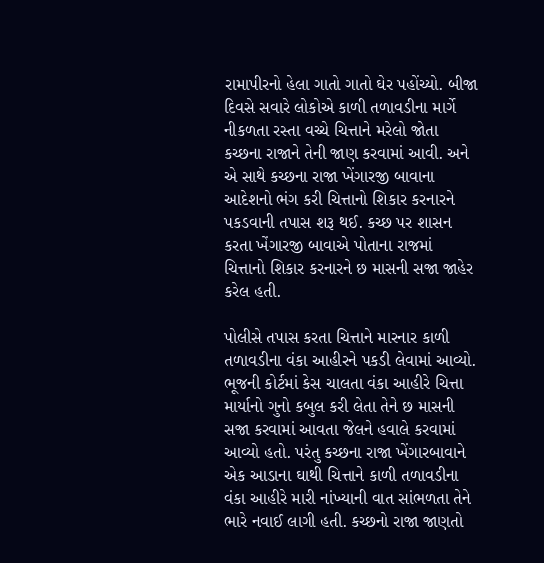રામાપીરનો હેલા ગાતો ગાતો ઘેર પહોંચ્યો. બીજા દિવસે સવારે લોકોએ કાળી તળાવડીના માર્ગે નીકળતા રસ્તા વચ્ચે ચિત્તાને મરેલો જોતા કચ્છના રાજાને તેની જાણ કરવામાં આવી. અને એ સાથે કચ્છના રાજા ખેંગારજી બાવાના આદેશનો ભંગ કરી ચિત્તાનો શિકાર કરનારને પકડવાની તપાસ શરૂ થઈ. કચ્છ પર શાસન કરતા ખેંગારજી બાવાએ પોતાના રાજમાં ચિત્તાનો શિકાર કરનારને છ માસની સજા જાહેર કરેલ હતી.

પોલીસે તપાસ કરતા ચિત્તાને મારનાર કાળી તળાવડીના વંકા આહીરને પકડી લેવામાં આવ્યો. ભૂજની કોર્ટમાં કેસ ચાલતા વંકા આહીરે ચિત્તા માર્યાનો ગુનો કબુલ કરી લેતા તેને છ માસની સજા કરવામાં આવતા જેલને હવાલે કરવામાં આવ્યો હતો. પરંતુ કચ્છના રાજા ખેંગારબાવાને એક આડાના ઘાથી ચિત્તાને કાળી તળાવડીના વંકા આહીરે મારી નાંખ્યાની વાત સાંભળતા તેને ભારે નવાઈ લાગી હતી. કચ્છનો રાજા જાણતો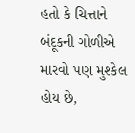હતો કે ચિત્તાને બંદૂકની ગોળીએ મારવો પણ મુશ્કેલ હોય છે,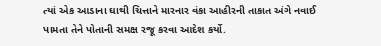ત્યાં એક આડાના ઘાથી ચિત્તાને મારનાર વંકા આહીરની તાકાત અંગે નવાઈ પામતા તેને પોતાની સમક્ષ રજૂ કરવા આદેશ કર્યો.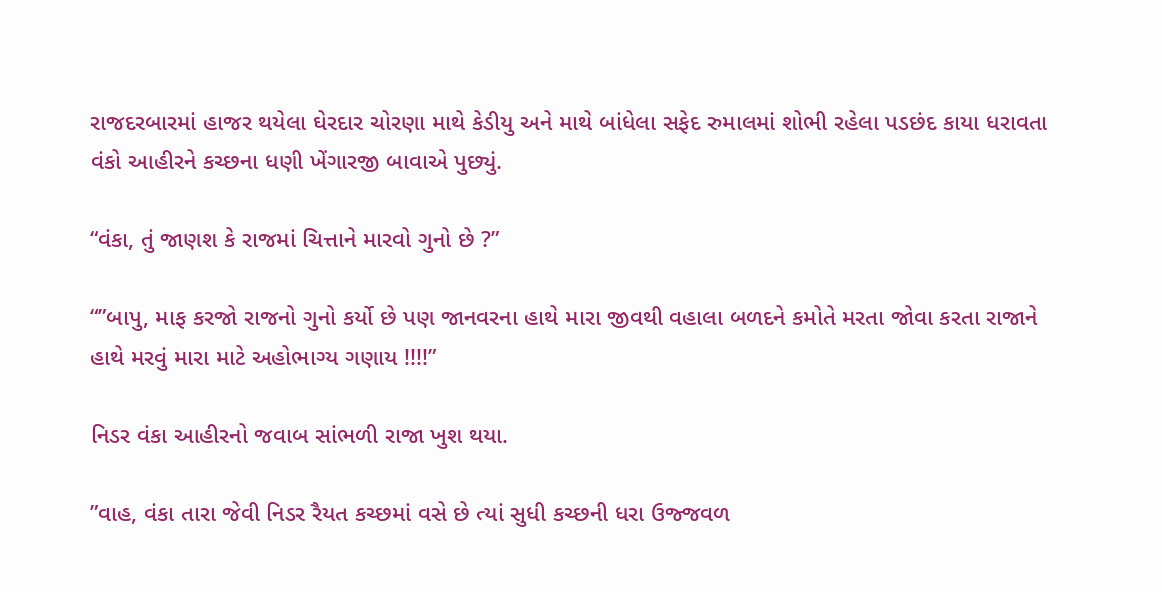રાજદરબારમાં હાજર થયેલા ઘેરદાર ચોરણા માથે કેડીયુ અને માથે બાંધેલા સફેદ રુમાલમાં શોભી રહેલા પડછંદ કાયા ધરાવતા વંકો આહીરને કચ્છના ધણી ખેંગારજી બાવાએ પુછ્યું.

“વંકા, તું જાણશ કે રાજમાં ચિત્તાને મારવો ગુનો છે ?”

“”બાપુ, માફ કરજો રાજનો ગુનો કર્યો છે પણ જાનવરના હાથે મારા જીવથી વહાલા બળદને કમોતે મરતા જોવા કરતા રાજાને હાથે મરવું મારા માટે અહોભાગ્ય ગણાય !!!!”

નિડર વંકા આહીરનો જવાબ સાંભળી રાજા ખુશ થયા.

”વાહ, વંકા તારા જેવી નિડર રૈયત કચ્છમાં વસે છે ત્યાં સુધી કચ્છની ધરા ઉજ્જવળ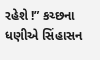રહેશે !” કચ્છના ધણીએ સિંહાસન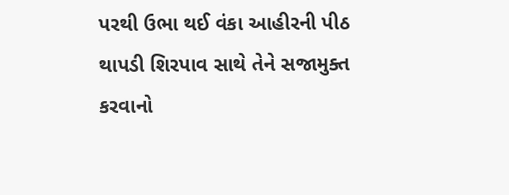પરથી ઉભા થઈ વંકા આહીરની પીઠ થાપડી શિરપાવ સાથે તેને સજામુક્ત કરવાનો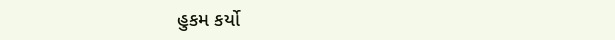હુકમ કર્યો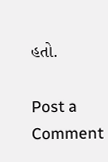હતો.

Post a Comment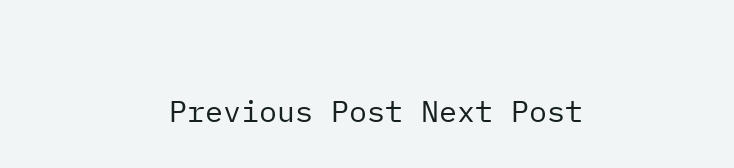Previous Post Next Post